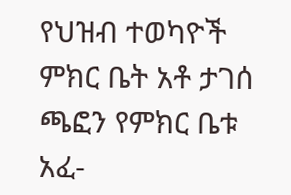የህዝብ ተወካዮች ምክር ቤት አቶ ታገሰ ጫፎን የምክር ቤቱ አፈ-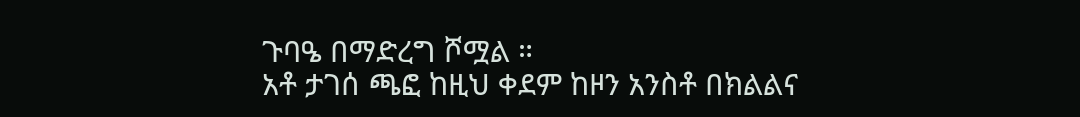ጉባዔ በማድረግ ሾሟል ።
አቶ ታገሰ ጫፎ ከዚህ ቀደም ከዞን አንስቶ በክልልና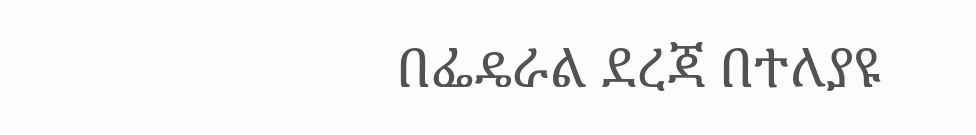በፌዴራል ደረጃ በተለያዩ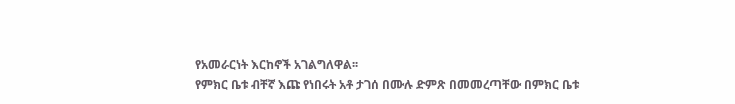የአመራርነት እርከኖች አገልግለዋል፡፡
የምክር ቤቱ ብቸኛ እጩ የነበሩት አቶ ታገሰ በሙሉ ድምጽ በመመረጣቸው በምክር ቤቱ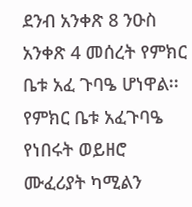ደንብ አንቀጽ 8 ንዑስ አንቀጽ 4 መሰረት የምክር ቤቱ አፈ ጉባዔ ሆነዋል፡፡
የምክር ቤቱ አፈጉባዔ የነበሩት ወይዘሮ ሙፈሪያት ካሚልን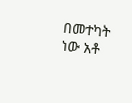በመተካት ነው አቶ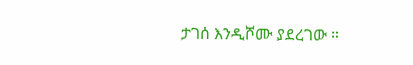ታገሰ እንዲሾሙ ያደረገው ።